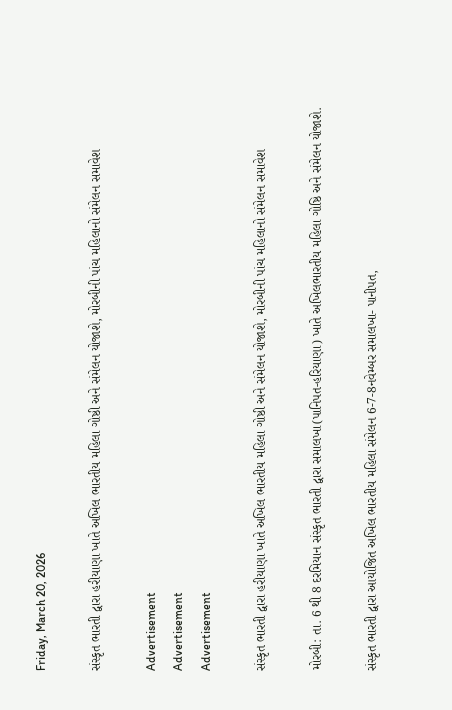Friday, March 20, 2026

સંસ્કૃત ભારતી દ્વારા હરીયાણા ખાતે અખિલ ભારતીય મહિલા ગોષ્ઠી અને સંમેલન યોજાશે, મોરબીની પાંચ મહિલાનો સંમેલન સમાવેશ

Advertisement
Advertisement
Advertisement

સંસ્કૃત ભારતી દ્વારા હરીયાણા ખાતે અખિલ ભારતીય મહિલા ગોષ્ઠી અને સંમેલન યોજાશે, મોરબીની પાંચ મહિલાનો સંમેલન સમાવેશ

મોરબી: તા. 6 થી 8 દરમિયાન સંસ્કૃત ભારતી દ્વારા સમાલખા(પાનિપત-હરિયાણા) ખાતે અખિલભારતીય મહિલા ગોષ્ઠિ અને સંમેલન યોજાશે.

સંસ્કૃત ભારતી દ્વારા આયોજિત અખિલ ભારતીય મહિલા સંમેલન 6-7-8નવેમ્બર સમાલખા- પાનીપત,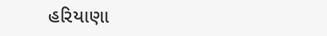હરિયાણા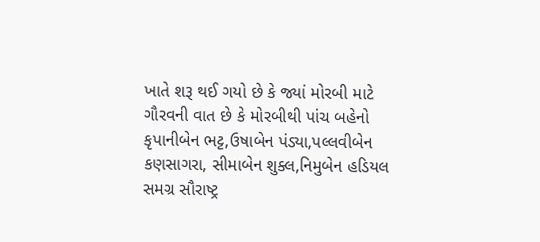ખાતે શરૂ થઈ ગયો છે કે જ્યાં મોરબી માટે ગૌરવની વાત છે કે મોરબીથી પાંચ બહેનો કૃપાનીબેન ભટ્ટ,ઉષાબેન પંડ્યા,પલ્લવીબેન કણસાગરા, સીમાબેન શુક્લ,નિમુબેન હડિયલ સમગ્ર સૌરાષ્ટ્ર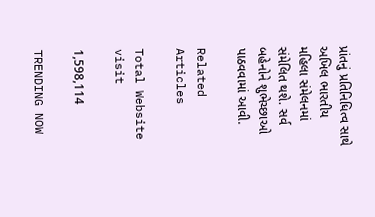પ્રાંતનું પ્રતિનિધિત્વ સાથે અખિલ ભારતીય મહિલા સંમેલનમાં સંમેલિત થશે. સર્વ બહેનોને શુભેચ્છાઓ પાઠવવામાં આવી.

Related Articles

Total Website visit

1,598,114

TRENDING NOW